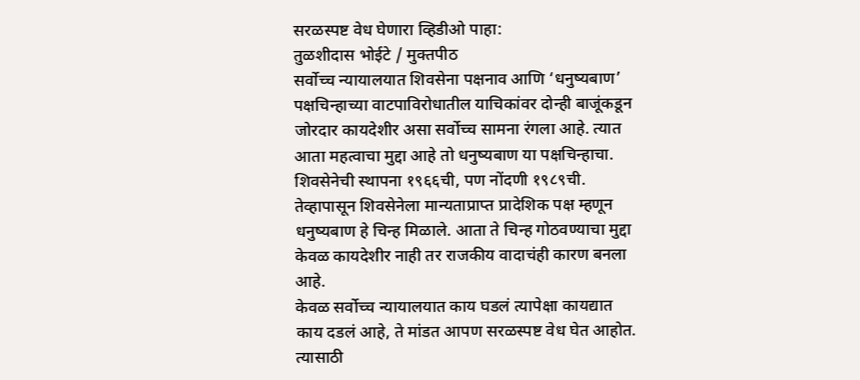सरळस्पष्ट वेध घेणारा व्हिडीओ पाहा:
तुळशीदास भोईटे / मुक्तपीठ
सर्वोच्च न्यायालयात शिवसेना पक्षनाव आणि ‘धनुष्यबाण’ पक्षचिन्हाच्या वाटपाविरोधातील याचिकांवर दोन्ही बाजूंकडून जोरदार कायदेशीर असा सर्वोच्च सामना रंगला आहे. त्यात आता महत्वाचा मुद्दा आहे तो धनुष्यबाण या पक्षचिन्हाचा. शिवसेनेची स्थापना १९६६ची, पण नोंदणी १९८९ची. तेव्हापासून शिवसेनेला मान्यताप्राप्त प्रादेशिक पक्ष म्हणून धनुष्यबाण हे चिन्ह मिळाले. आता ते चिन्ह गोठवण्याचा मुद्दा केवळ कायदेशीर नाही तर राजकीय वादाचंही कारण बनला आहे.
केवळ सर्वोच्च न्यायालयात काय घडलं त्यापेक्षा कायद्यात काय दडलं आहे, ते मांडत आपण सरळस्पष्ट वेध घेत आहोत. त्यासाठी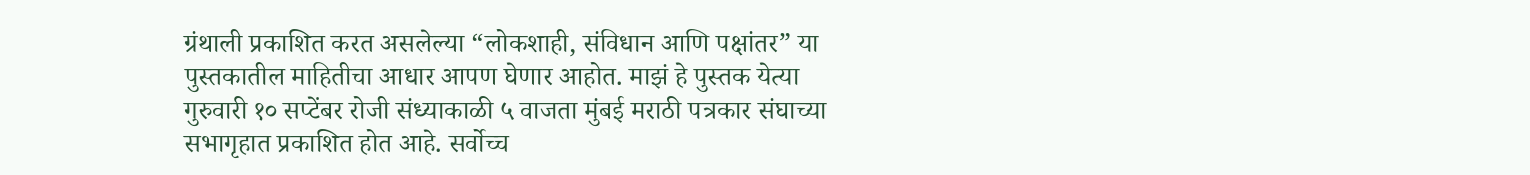ग्रंथाली प्रकाशित करत असलेल्या “लोकशाही, संविधान आणि पक्षांतर” या पुस्तकातील माहितीचा आधार आपण घेणार आहोत. माझं हे पुस्तक येत्या गुरुवारी १० सप्टेंबर रोजी संध्याकाळी ५ वाजता मुंबई मराठी पत्रकार संघाच्या सभागृहात प्रकाशित होत आहे. सर्वोच्च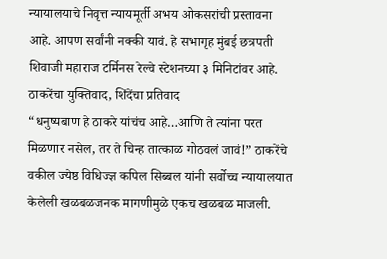न्यायालयाचे निवृत्त न्यायमूर्ती अभय ओकसरांची प्रस्तावना आहे. आपण सर्वांनी नक्की यावं. हे सभागृह मुंबई छत्रपती शिवाजी महाराज टर्मिनस रेल्वे स्टेशनच्या ३ मिनिटांवर आहे.
ठाकरेंचा युक्तिवाद, शिंदेंचा प्रतिवाद
“धनुष्यबाण हे ठाकरे यांचंच आहे…आणि ते त्यांना परत मिळणार नसेल, तर ते चिन्ह तात्काळ गोठवलं जावं!” ठाकरेंचे वकील ज्येष्ठ विधिज्ज्ञ कपिल सिब्बल यांनी सर्वोच्च न्यायालयात केलेली खळबळजनक मागणीमुळे एकच खळबळ माजली.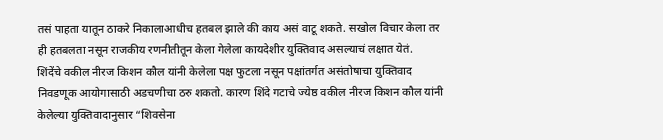तसं पाहता यातून ठाकरे निकालाआधीच हतबल झाले की काय असं वाटू शकते. सखोल विचार केला तर ही हतबलता नसून राजकीय रणनीतीतून केला गेलेला कायदेशीर युक्तिवाद असल्याचं लक्षात येतं.
शिंदेंचे वकील नीरज किशन कौल यांनी केलेला पक्ष फुटला नसून पक्षांतर्गत असंतोषाचा युक्तिवाद निवडणूक आयोगासाठी अडचणीचा ठरु शकतो. कारण शिंदे गटाचे ज्येष्ठ वकील नीरज किशन कौल यांनी केलेल्या युक्तिवादानुसार “शिवसेना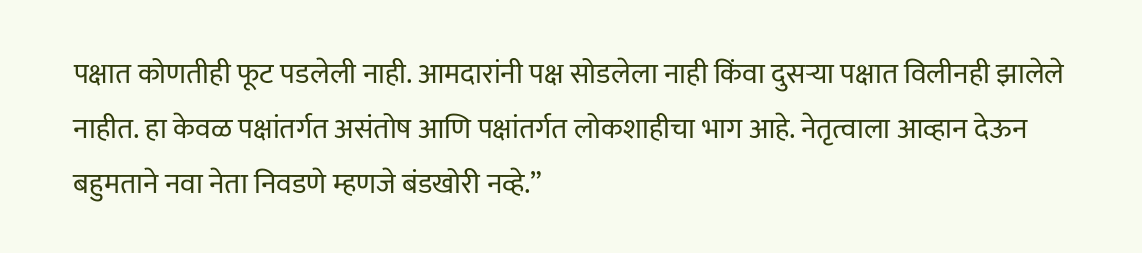पक्षात कोणतीही फूट पडलेली नाही. आमदारांनी पक्ष सोडलेला नाही किंवा दुसऱ्या पक्षात विलीनही झालेले नाहीत. हा केवळ पक्षांतर्गत असंतोष आणि पक्षांतर्गत लोकशाहीचा भाग आहे. नेतृत्वाला आव्हान देऊन बहुमताने नवा नेता निवडणे म्हणजे बंडखोरी नव्हे.”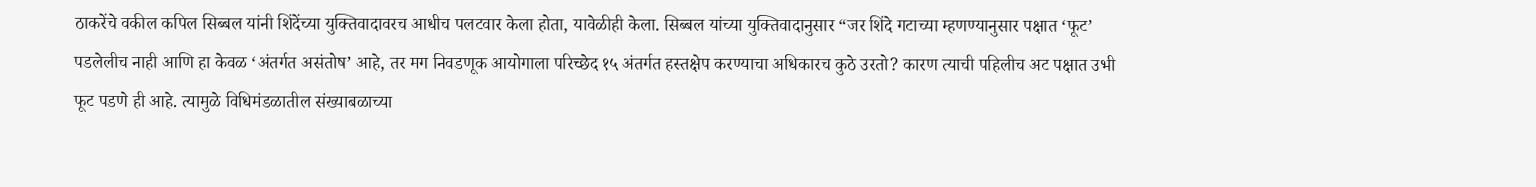ठाकरेंचे वकील कपिल सिब्बल यांनी शिंदेंच्या युक्तिवादावरच आधीच पलटवार केला होता, यावेळीही केला. सिब्बल यांच्या युक्तिवादानुसार “जर शिंदे गटाच्या म्हणण्यानुसार पक्षात ‘फूट’ पडलेलीच नाही आणि हा केवळ ‘अंतर्गत असंतोष’ आहे, तर मग निवडणूक आयोगाला परिच्छेद १५ अंतर्गत हस्तक्षेप करण्याचा अधिकारच कुठे उरतो? कारण त्याची पहिलीच अट पक्षात उभी फूट पडणे ही आहे. त्यामुळे विधिमंडळातील संख्याबळाच्या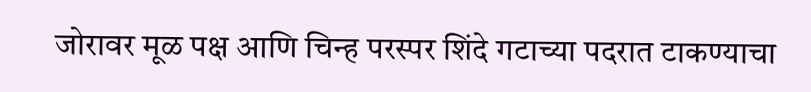जोरावर मूळ पक्ष आणि चिन्ह परस्पर शिंदे गटाच्या पदरात टाकण्याचा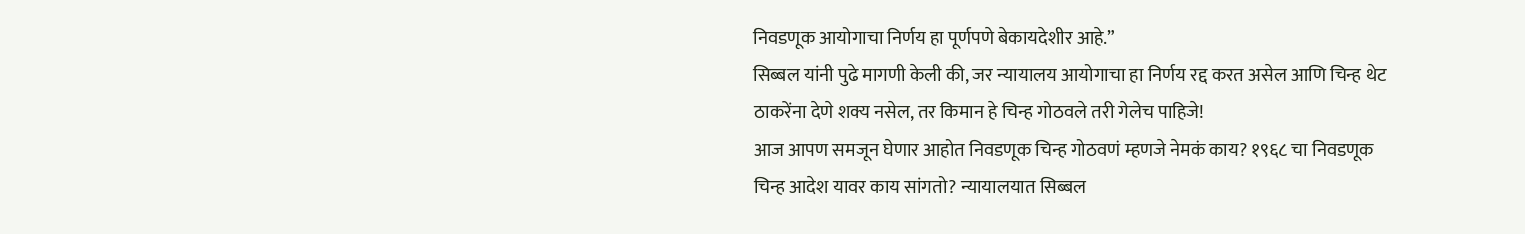निवडणूक आयोगाचा निर्णय हा पूर्णपणे बेकायदेशीर आहे.”
सिब्बल यांनी पुढे मागणी केली की, जर न्यायालय आयोगाचा हा निर्णय रद्द करत असेल आणि चिन्ह थेट ठाकरेंना देणे शक्य नसेल, तर किमान हे चिन्ह गोठवले तरी गेलेच पाहिजे!
आज आपण समजून घेणार आहोत निवडणूक चिन्ह गोठवणं म्हणजे नेमकं काय? १९६८ चा निवडणूक चिन्ह आदेश यावर काय सांगतो? न्यायालयात सिब्बल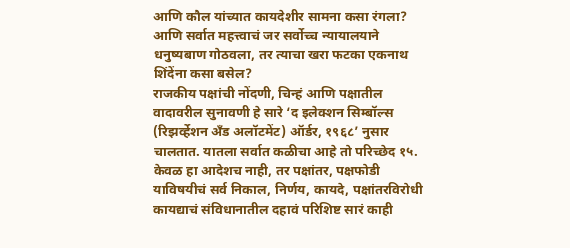आणि कौल यांच्यात कायदेशीर सामना कसा रंगला? आणि सर्वात महत्त्वाचं जर सर्वोच्च न्यायालयाने धनुष्यबाण गोठवला, तर त्याचा खरा फटका एकनाथ शिंदेंना कसा बसेल?
राजकीय पक्षांची नोंदणी, चिन्हं आणि पक्षातील वादावरील सुनावणी हे सारे ‘द इलेक्शन सिम्बॉल्स (रिझर्व्हेशन अँड अलॉटमेंट) ऑर्डर, १९६८’ नुसार चालतात. यातला सर्वात कळीचा आहे तो परिच्छेद १५. केवळ हा आदेशच नाही, तर पक्षांतर, पक्षफोडी याविषयीचं सर्व निकाल, निर्णय, कायदे, पक्षांतरविरोधी कायद्याचं संविधानातील दहावं परिशिष्ट सारं काही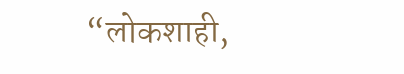“लोकशाही,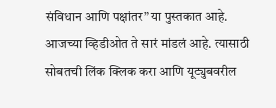संविधान आणि पक्षांतर” या पुस्तकात आहे. आजच्या व्हिडीओत ते सारं मांडलं आहे. त्यासाठी सोबतची लिंक क्लिक करा आणि यूट्युबवरील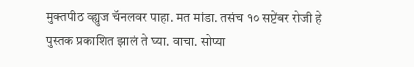मुक्तपीठ व्ह्युज चॅनलवर पाहा. मत मांडा. तसंच १० सप्टेंबर रोजी हे पुस्तक प्रकाशित झालं ते घ्या. वाचा. सोप्या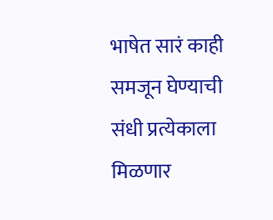भाषेत सारं काही समजून घेण्याची संधी प्रत्येकाला मिळणार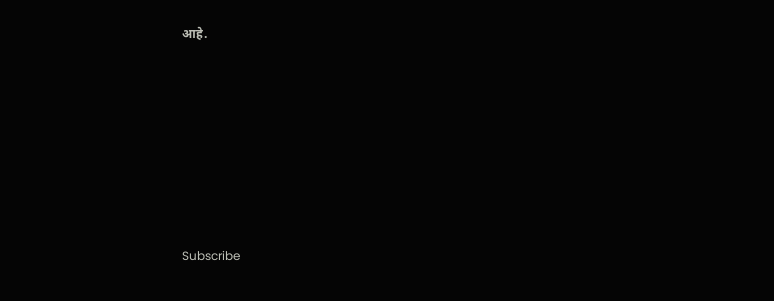आहे.







Subscribe